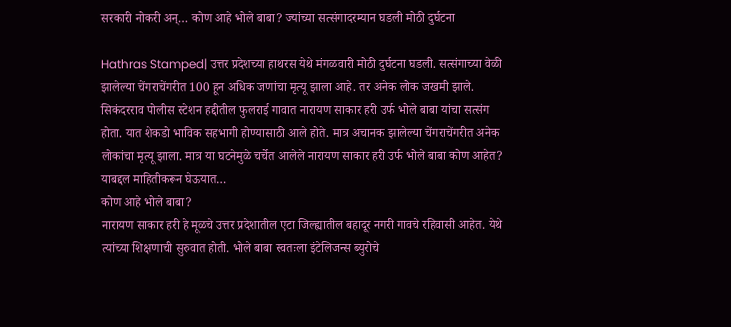सरकारी नोकरी अन्… कोण आहे भोले बाबा? ज्यांच्या सत्संगादरम्यान घडली मोठी दुर्घटना

Hathras Stamped| उत्तर प्रदेशच्या हाथरस येथे मंगळवारी मोठी दुर्घटना घडली. सत्संगाच्या वेळी झालेल्या चेंगराचेंगरीत 100 हून अधिक जणांचा मृत्यू झाला आहे. तर अनेक लोक जखमी झाले. सिकंदरराव पोलीस स्टेशन हद्दीतील फुलराई गावात नारायण साकार हरी उर्फ भोले बाबा यांचा सत्संग होता. यात शेकडो भाविक सहभागी होण्यासाठी आले होते. मात्र अचानक झालेल्या चेंगराचेंगरीत अनेक लोकांचा मृत्यू झाला. मात्र या घटनेमुळे चर्चेत आलेले नारायण साकार हरी उर्फ भोले बाबा कोण आहेत? याबद्दल माहितीकरून घेऊयात…
कोण आहे भोले बाबा?
नारायण साकार हरी हे मूळचे उत्तर प्रदेशातील एटा जिल्ह्यातील बहादूर नगरी गावचे रहिवासी आहेत. येथे त्यांच्या शिक्षणाची सुरुवात होती. भोले बाबा स्वतःला इंटेलिजन्स ब्युरोचे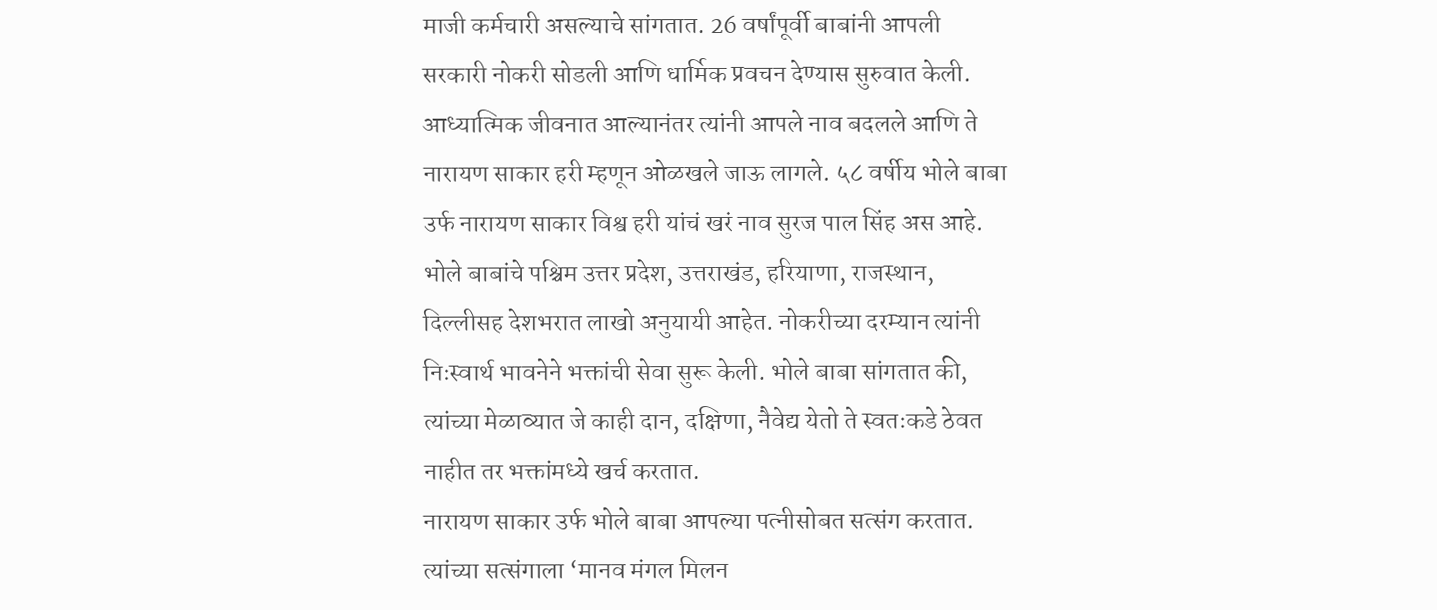माजी कर्मचारी असल्याचे सांगतात. 26 वर्षांपूर्वी बाबांनी आपली सरकारी नोकरी सोडली आणि धार्मिक प्रवचन देण्यास सुरुवात केली. आध्यात्मिक जीवनात आल्यानंतर त्यांनी आपले नाव बदलले आणि ते नारायण साकार हरी म्हणून ओळखले जाऊ लागले. ५८ वर्षीय भोले बाबा उर्फ नारायण साकार विश्व हरी यांचं खरं नाव सुरज पाल सिंह अस आहे.
भोले बाबांचे पश्चिम उत्तर प्रदेश, उत्तराखंड, हरियाणा, राजस्थान, दिल्लीसह देशभरात लाखो अनुयायी आहेत. नोकरीच्या दरम्यान त्यांनी निःस्वार्थ भावनेने भक्तांची सेवा सुरू केली. भोले बाबा सांगतात की, त्यांच्या मेळाव्यात जे काही दान, दक्षिणा, नैवेद्य येतो ते स्वतःकडे ठेवत नाहीत तर भक्तांमध्ये खर्च करतात.
नारायण साकार उर्फ भोले बाबा आपल्या पत्नीसोबत सत्संग करतात. त्यांच्या सत्संगाला ‘मानव मंगल मिलन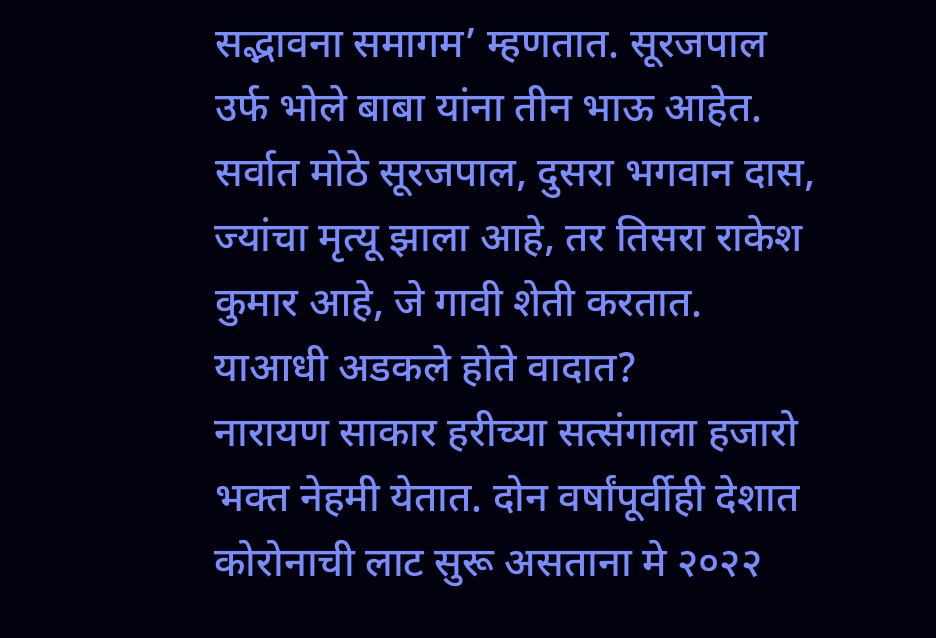सद्भावना समागम’ म्हणतात. सूरजपाल उर्फ भोले बाबा यांना तीन भाऊ आहेत. सर्वात मोठे सूरजपाल, दुसरा भगवान दास, ज्यांचा मृत्यू झाला आहे, तर तिसरा राकेश कुमार आहे, जे गावी शेती करतात.
याआधी अडकले होते वादात?
नारायण साकार हरीच्या सत्संगाला हजारो भक्त नेहमी येतात. दोन वर्षांपूर्वीही देशात कोरोनाची लाट सुरू असताना मे २०२२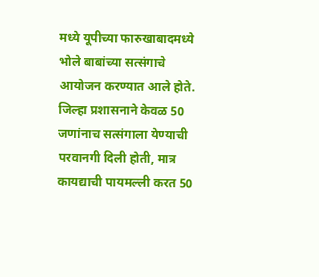मध्ये यूपीच्या फारुखाबादमध्ये भोले बाबांच्या सत्संगाचे आयोजन करण्यात आले होते.
जिल्हा प्रशासनाने केवळ 50 जणांनाच सत्संगाला येण्याची परवानगी दिली होती, मात्र कायद्याची पायमल्ली करत 50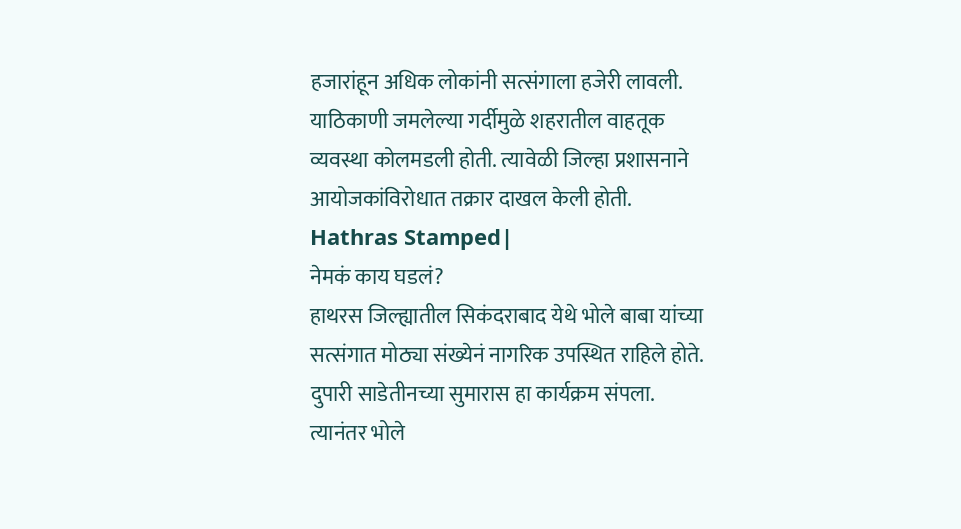हजारांहून अधिक लोकांनी सत्संगाला हजेरी लावली. याठिकाणी जमलेल्या गर्दीमुळे शहरातील वाहतूक व्यवस्था कोलमडली होती. त्यावेळी जिल्हा प्रशासनाने आयोजकांविरोधात तक्रार दाखल केली होती. Hathras Stamped|
नेमकं काय घडलं?
हाथरस जिल्ह्यातील सिकंदराबाद येथे भोले बाबा यांच्या सत्संगात मोठ्या संख्येनं नागरिक उपस्थित राहिले होते. दुपारी साडेतीनच्या सुमारास हा कार्यक्रम संपला. त्यानंतर भोले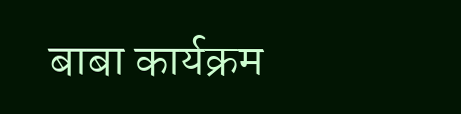बाबा कार्यक्रम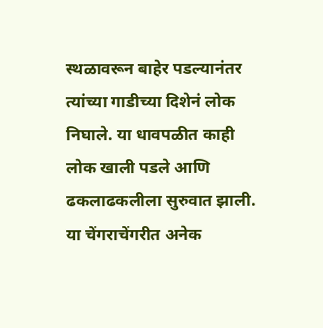स्थळावरून बाहेर पडल्यानंतर त्यांच्या गाडीच्या दिशेनं लोक निघाले. या धावपळीत काही लोक खाली पडले आणि ढकलाढकलीला सुरुवात झाली. या चेंगराचेंगरीत अनेक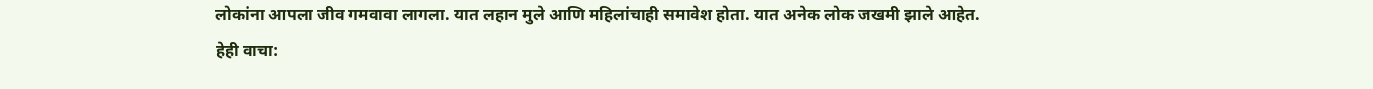लोकांना आपला जीव गमवावा लागला. यात लहान मुले आणि महिलांचाही समावेश होता. यात अनेक लोक जखमी झाले आहेत.
हेही वाचा: